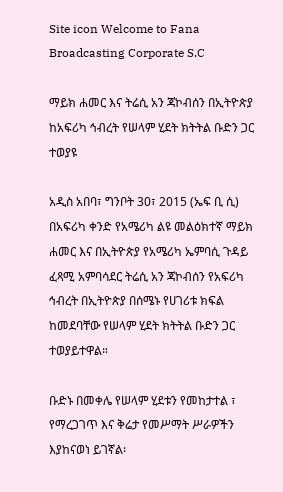Site icon Welcome to Fana Broadcasting Corporate S.C

ማይክ ሐመር እና ትሬሲ አን ጃኮብሰን በኢትዮጵያ ከአፍሪካ ኅብረት የሠላም ሂደት ክትትል ቡድን ጋር ተወያዩ

አዲስ አበባ፣ ግንቦት 30፣ 2015 (ኤፍ ቢ ሲ) በአፍሪካ ቀንድ የአሜሪካ ልዩ መልዕክተኛ ማይክ ሐመር እና በኢትዮጵያ የአሜሪካ ኤምባሲ ጉዳይ ፈጻሚ አምባሳደር ትሬሲ አን ጃኮብሰን የአፍሪካ ኅብረት በኢትዮጵያ በሰሜኑ የሀገሪቱ ክፍል ከመደባቸው የሠላም ሂደት ክትትል ቡድን ጋር ተወያይተዋል።

ቡድኑ በመቀሌ የሠላም ሂደቱን የመከታተል ፣ የማረጋገጥ እና ቅሬታ የመሥማት ሥራዎችን እያከናወነ ይገኛል፡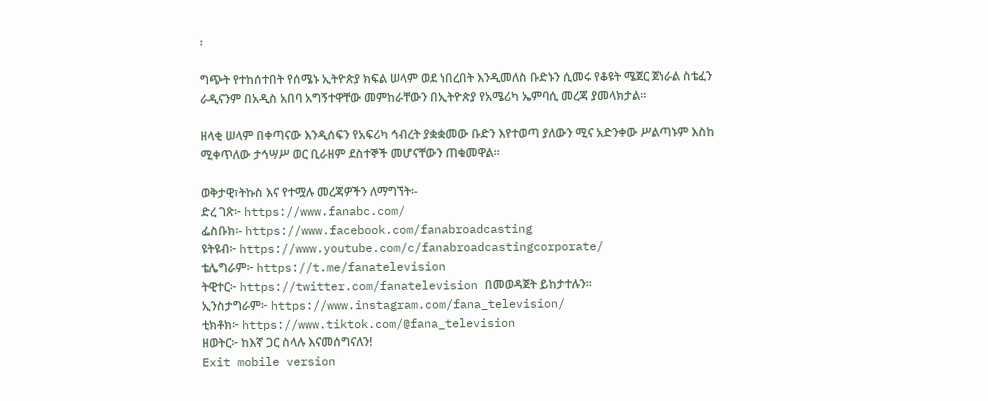፡

ግጭት የተከሰተበት የሰሜኑ ኢትዮጵያ ክፍል ሠላም ወደ ነበረበት እንዲመለስ ቡድኑን ሲመሩ የቆዩት ሜጀር ጀነራል ስቴፈን ራዲናንም በአዲስ አበባ አግኝተዋቸው መምከራቸውን በኢትዮጵያ የአሜሪካ ኤምባሲ መረጃ ያመላክታል፡፡

ዘላቂ ሠላም በቀጣናው እንዲሰፍን የአፍሪካ ኅብረት ያቋቋመው ቡድን እየተወጣ ያለውን ሚና አድንቀው ሥልጣኑም እስከ ሚቀጥለው ታኅሣሥ ወር ቢራዘም ደስተኞች መሆናቸውን ጠቁመዋል፡፡

ወቅታዊ፣ትኩስ እና የተሟሉ መረጃዎችን ለማግኘት፡-
ድረ ገጽ፦ https://www.fanabc.com/
ፌስቡክ፡- https://www.facebook.com/fanabroadcasting
ዩትዩብ፦ https://www.youtube.com/c/fanabroadcastingcorporate/
ቴሌግራም፦ https://t.me/fanatelevision
ትዊተር፦ https://twitter.com/fanatelevision በመወዳጀት ይከታተሉን፡፡
ኢንስታግራም፦ https://www.instagram.com/fana_television/
ቲክቶክ፦ https://www.tiktok.com/@fana_television
ዘወትር፦ ከእኛ ጋር ስላሉ እናመሰግናለን!
Exit mobile version